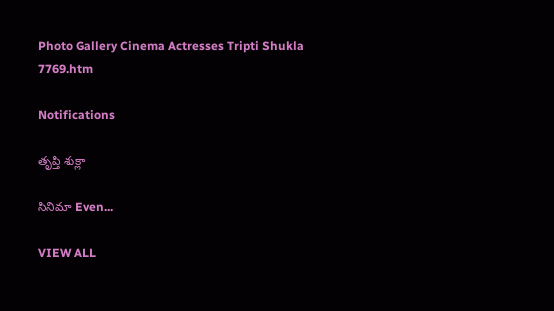Photo Gallery Cinema Actresses Tripti Shukla 7769.htm

Notifications

తృప్తి శుక్లా

సినిమా Even...

VIEW ALL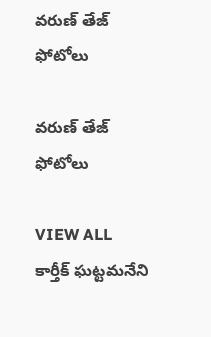వరుణ్ తేజ్ ఫోటోలు

వరుణ్ తేజ్ ఫోటోలు

VIEW ALL
కార్తీక్ ఘట్టమనేని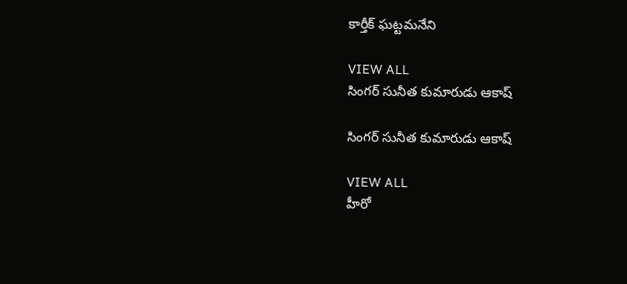కార్తీక్ ఘట్టమనేని

VIEW ALL
సింగర్ సునీత కుమారుడు ఆకాష్

సింగర్ సునీత కుమారుడు ఆకాష్

VIEW ALL
హీరో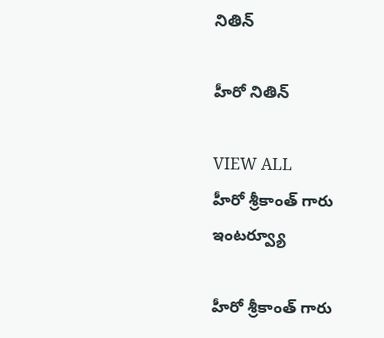నితిన్

హీరో నితిన్

VIEW ALL
హీరో శ్రీకాంత్ గారు ఇంటర్వ్యూ

హీరో శ్రీకాంత్ గారు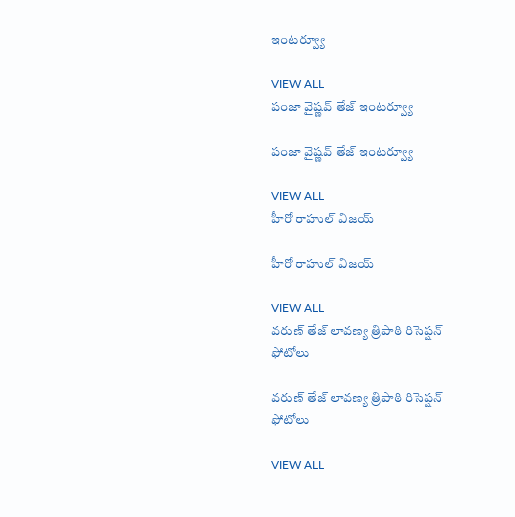ఇంటర్వ్యూ

VIEW ALL
పంజా వైష్ణవ్ తేజ్ ఇంటర్వ్యూ

పంజా వైష్ణవ్ తేజ్ ఇంటర్వ్యూ

VIEW ALL
హీరో రాహుల్ విజయ్

హీరో రాహుల్ విజయ్

VIEW ALL
వరుణ్ తేజ్ లావణ్య త్రిపాఠి రిసెప్షన్ ఫోటోలు

వరుణ్ తేజ్ లావణ్య త్రిపాఠి రిసెప్షన్ ఫోటోలు

VIEW ALL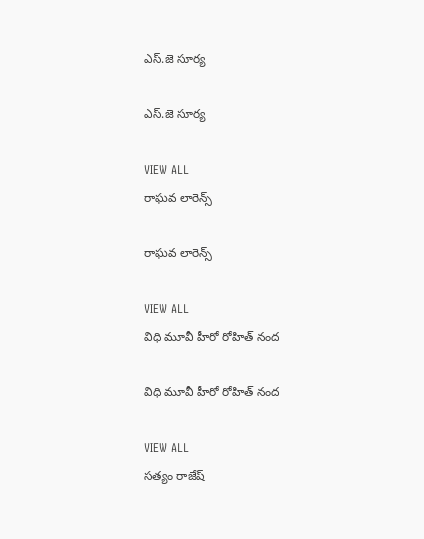ఎస్.జె సూర్య

ఎస్.జె సూర్య

VIEW ALL
రాఘవ లారెన్స్

రాఘవ లారెన్స్

VIEW ALL
విధి మూవీ హీరో రోహిత్ నంద

విధి మూవీ హీరో రోహిత్ నంద

VIEW ALL
సత్యం రాజేష్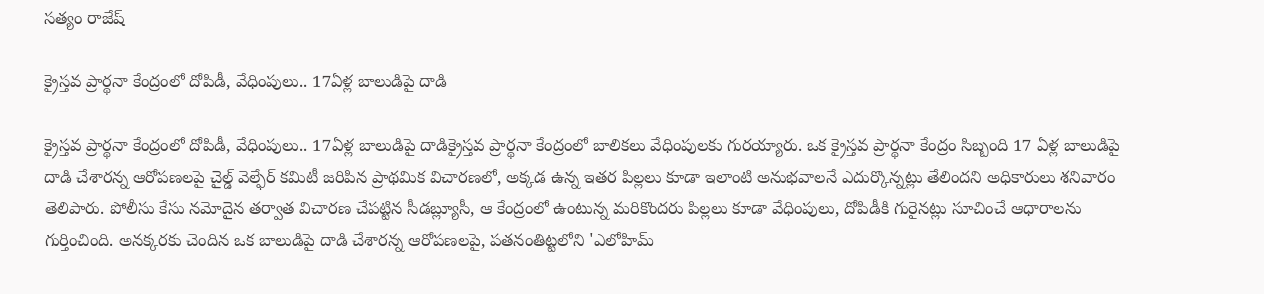సత్యం రాజేష్

క్రైస్తవ ప్రార్థనా కేంద్రంలో దోపిడీ, వేధింపులు.. 17ఏళ్ల బాలుడిపై దాడి

క్రైస్తవ ప్రార్థనా కేంద్రంలో దోపిడీ, వేధింపులు.. 17ఏళ్ల బాలుడిపై దాడిక్రైస్తవ ప్రార్థనా కేంద్రంలో బాలికలు వేధింపులకు గురయ్యారు. ఒక క్రైస్తవ ప్రార్థనా కేంద్రం సిబ్బంది 17 ఏళ్ల బాలుడిపై దాడి చేశారన్న ఆరోపణలపై చైల్డ్ వెల్ఫేర్ కమిటీ జరిపిన ప్రాథమిక విచారణలో, అక్కడ ఉన్న ఇతర పిల్లలు కూడా ఇలాంటి అనుభవాలనే ఎదుర్కొన్నట్లు తేలిందని అధికారులు శనివారం తెలిపారు. పోలీసు కేసు నమోదైన తర్వాత విచారణ చేపట్టిన సీడబ్ల్యూసీ, ఆ కేంద్రంలో ఉంటున్న మరికొందరు పిల్లలు కూడా వేధింపులు, దోపిడీకి గురైనట్లు సూచించే ఆధారాలను గుర్తించింది. అనక్కరకు చెందిన ఒక బాలుడిపై దాడి చేశారన్న ఆరోపణలపై, పతనంతిట్టలోని 'ఎలోహిమ్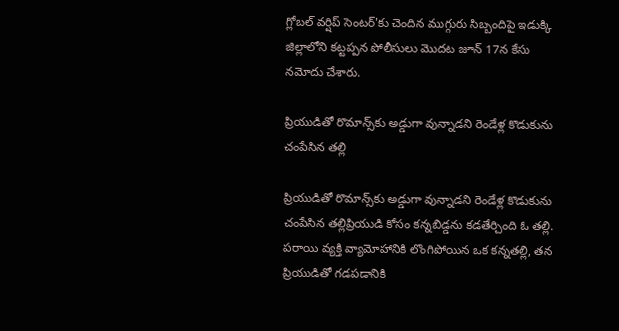గ్లోబల్ వర్షిప్ సెంటర్'కు చెందిన ముగ్గురు సిబ్బందిపై ఇడుక్కి జిల్లాలోని కట్టప్పన పోలీసులు మొదట జూన్ 17న కేసు నమోదు చేశారు.

ప్రియుడితో రొమాన్స్‌కు అడ్డుగా వున్నాడని రెండేళ్ల కొడుకును చంపేసిన తల్లి

ప్రియుడితో రొమాన్స్‌కు అడ్డుగా వున్నాడని రెండేళ్ల కొడుకును చంపేసిన తల్లిప్రియుడి కోసం కన్నబిడ్డను కడతేర్చింది ఓ తల్లి. పరాయి వ్యక్తి వ్యామోహానికి లొంగిపోయిన ఒక కన్నతల్లి, తన ప్రియుడితో గడపడానికి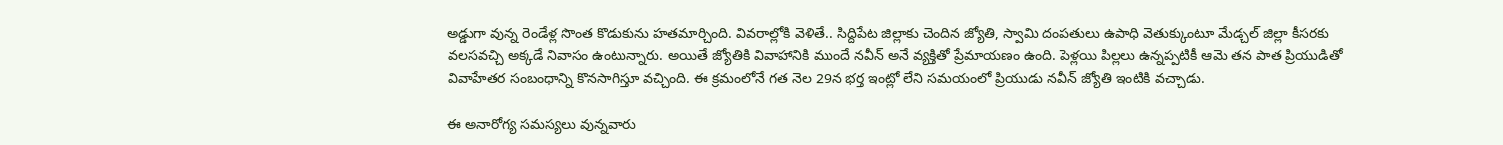అడ్డుగా వున్న రెండేళ్ల సొంత కొడుకును హతమార్చింది. వివరాల్లోకి వెళితే.. సిద్దిపేట జిల్లాకు చెందిన జ్యోతి, స్వామి దంపతులు ఉపాధి వెతుక్కుంటూ మేడ్చల్ జిల్లా కీసరకు వలసవచ్చి అక్కడే నివాసం ఉంటున్నారు. అయితే జ్యోతికి వివాహానికి ముందే నవీన్ అనే వ్యక్తితో ప్రేమాయణం ఉంది. పెళ్లయి పిల్లలు ఉన్నప్పటికీ ఆమె తన పాత ప్రియుడితో వివాహేతర సంబంధాన్ని కొనసాగిస్తూ వచ్చింది. ఈ క్రమంలోనే గత నెల 29న భర్త ఇంట్లో లేని సమయంలో ప్రియుడు నవీన్ జ్యోతి ఇంటికి వచ్చాడు.

ఈ అనారోగ్య సమస్యలు వున్నవారు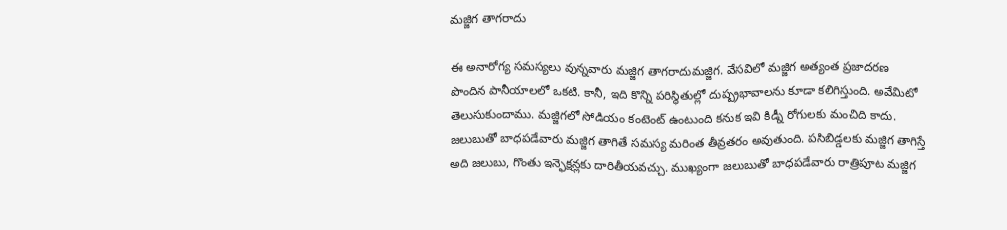మజ్జిగ తాగరాదు

ఈ అనారోగ్య సమస్యలు వున్నవారు మజ్జిగ తాగరాదుమజ్జిగ. వేసవిలో మజ్జిగ అత్యంత ప్రజాదరణ పొందిన పానీయాలలో ఒకటి. కానీ, ఇది కొన్ని పరిస్థితుల్లో దుష్ప్రభావాలను కూడా కలిగిస్తుంది. అవేమిటో తెలుసుకుందాము. మజ్జిగలో సోడియం కంటెంట్ ఉంటుంది కనుక ఇవి కిడ్నీ రోగులకు మంచిది కాదు. జలుబుతో బాధపడేవారు మజ్జిగ తాగితే సమస్య మరింత తీవ్రతరం అవుతుంది. పసిబిడ్డలకు మజ్జిగ తాగిస్తే అది జలుబు, గొంతు ఇన్ఫెక్షన్లకు దారితీయవచ్చు. ముఖ్యంగా జలుబుతో బాధపడేవారు రాత్రిపూట మజ్జిగ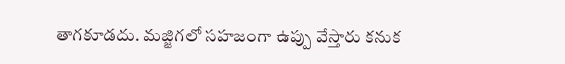తాగకూడదు. మజ్జిగలో సహజంగా ఉప్పు వేస్తారు కనుక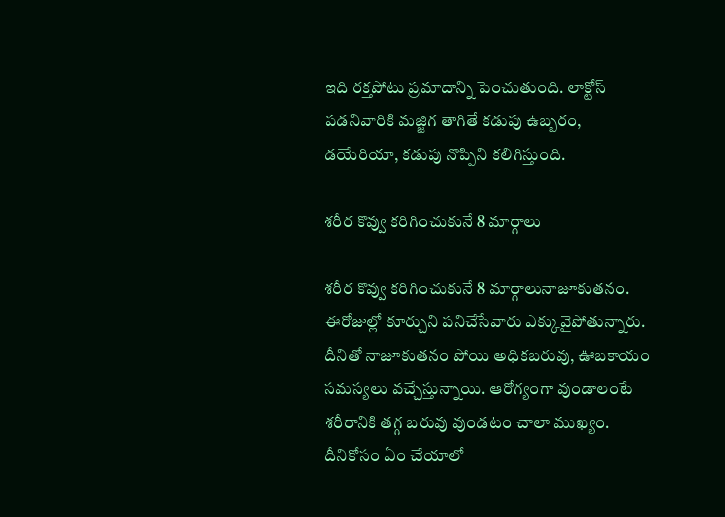ఇది రక్తపోటు ప్రమాదాన్ని పెంచుతుంది. లాక్టోస్ పడనివారికి మజ్జిగ తాగితే కడుపు ఉబ్బరం, డయేరియా, కడుపు నొప్పిని కలిగిస్తుంది.

శరీర కొవ్వు కరిగించుకునే 8 మార్గాలు

శరీర కొవ్వు కరిగించుకునే 8 మార్గాలునాజూకుతనం. ఈరోజుల్లో కూర్చుని పనిచేసేవారు ఎక్కువైపోతున్నారు. దీనితో నాజూకుతనం పోయి అధికబరువు, ఊబకాయం సమస్యలు వచ్చేస్తున్నాయి. ఆరోగ్యంగా వుండాలంటే శరీరానికి తగ్గ బరువు వుండటం చాలా ముఖ్యం. దీనికోసం ఏం చేయాలో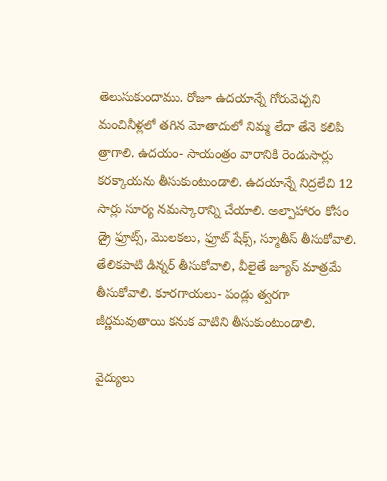తెలుసుకుందాము. రోజూ ఉదయాన్నే గోరువెచ్చని మంచినీళ్లలో తగిన మోతాదులో నిమ్మ లేదా తేనె కలిపి త్రాగాలి. ఉదయం- సాయంత్రం వారానికి రెండుసార్లు కరక్కాయను తీసుకుంటుండాలి. ఉదయాన్నే నిద్రలేచి 12 సార్లు సూర్య నమస్కారాన్ని చేయాలి. అల్పాహారం కోసం డ్రై ఫ్రూట్స్, మొలకలు, ఫ్రూట్ షేక్స్, స్మూతీస్ తీసుకోవాలి. తేలికపాటి డిన్నర్ తీసుకోవాలి, వీలైతే జ్యూస్ మాత్రమే తీసుకోవాలి. కూరగాయలు- పండ్లు త్వరగా జీర్ణమవుతాయి కనుక వాటిని తీసుకుంటుండాలి.

వైద్యులు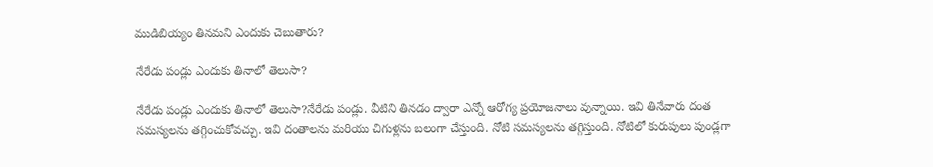ముడిబియ్యం తినమని ఎందుకు చెబుతారు?

నేరేడు పండ్లు ఎందుకు తినాలో తెలుసా?

నేరేడు పండ్లు ఎందుకు తినాలో తెలుసా?నేరేడు పండ్లు. వీటిని తినడం ద్వారా ఎన్నో ఆరోగ్య ప్రయోజనాలు వున్నాయి. ఇవి తినేవారు దంత సమస్యలను తగ్గించుకోవచ్చు. ఇవి దంతాలను మరియు చిగుళ్లను బలంగా చేస్తుంది. నోటి సమస్యలను తగ్గిస్తుంది. నోటిలో కురుపులు పుండ్లగా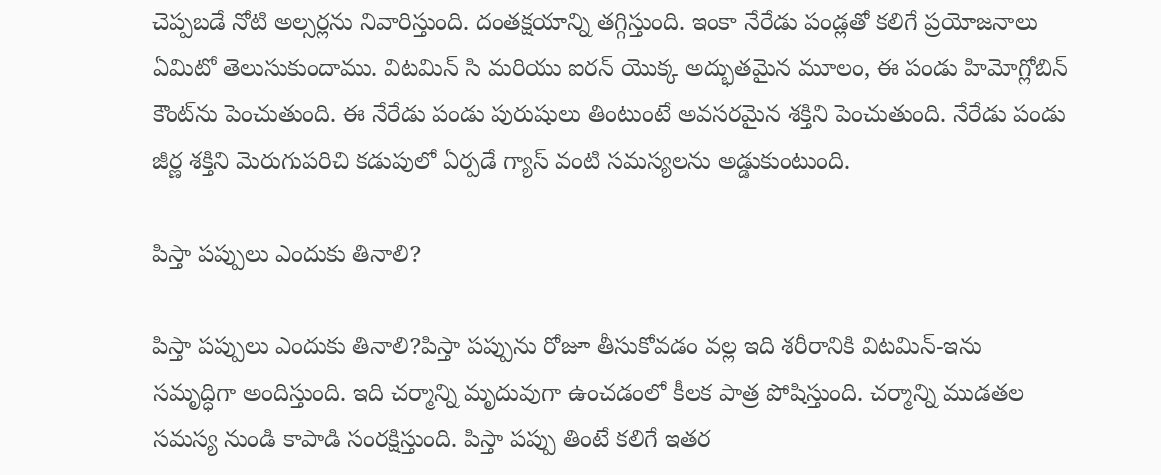చెప్పబడే నోటి అల్సర్లను నివారిస్తుంది. దంతక్షయాన్ని తగ్గిస్తుంది. ఇంకా నేరేడు పండ్లతో కలిగే ప్రయోజనాలు ఏమిటో తెలుసుకుందాము. విటమిన్ సి మరియు ఐరన్ యొక్క అద్భుతమైన మూలం, ఈ పండు హిమోగ్లోబిన్ కౌంట్‌ను పెంచుతుంది. ఈ నేరేడు పండు పురుషులు తింటుంటే అవసరమైన శక్తిని పెంచుతుంది. నేరేడు పండు జీర్ణ శక్తిని మెరుగుపరిచి కడుపులో ఏర్పడే గ్యాస్ వంటి సమస్యలను అడ్డుకుంటుంది.

పిస్తా పప్పులు ఎందుకు తినాలి?

పిస్తా పప్పులు ఎందుకు తినాలి?పిస్తా పప్పును రోజూ తీసుకోవడం వల్ల ఇది శరీరానికి విటమిన్-ఇను సమృద్ధిగా అందిస్తుంది. ఇది చర్మాన్ని మృదువుగా ఉంచడంలో కీలక పాత్ర పోషిస్తుంది. చర్మాన్ని ముడతల సమస్య నుండి కాపాడి సంరక్షిస్తుంది. పిస్తా పప్పు తింటే కలిగే ఇతర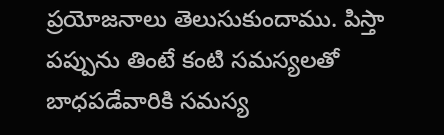ప్రయోజనాలు తెలుసుకుందాము. పిస్తా పప్పును తింటే కంటి సమస్యలతో బాధపడేవారికి సమస్య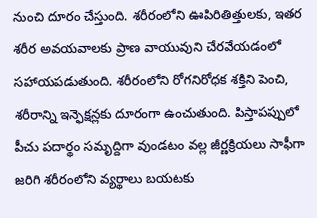నుంచి దూరం చేస్తుంది. శరీరంలోని ఊపిరితిత్తులకు, ఇతర శరీర అవయవాలకు ప్రాణ వాయువుని చేరవేయడంలో సహాయపడుతుంది. శరీరంలోని రోగనిరోధక శక్తిని పెంచి, శరీరాన్ని ఇన్ఫెక్షన్లకు దూరంగా ఉంచుతుంది. పిస్తాపప్పులో పీచు పదార్థం సమృద్దిగా వుండటం వల్ల జీర్ణక్రియలు సాఫీగా జరిగి శరీరంలోని వ్యర్థాలు బయటకు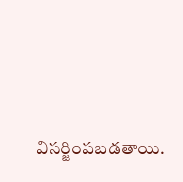విసర్జింపబడతాయి.